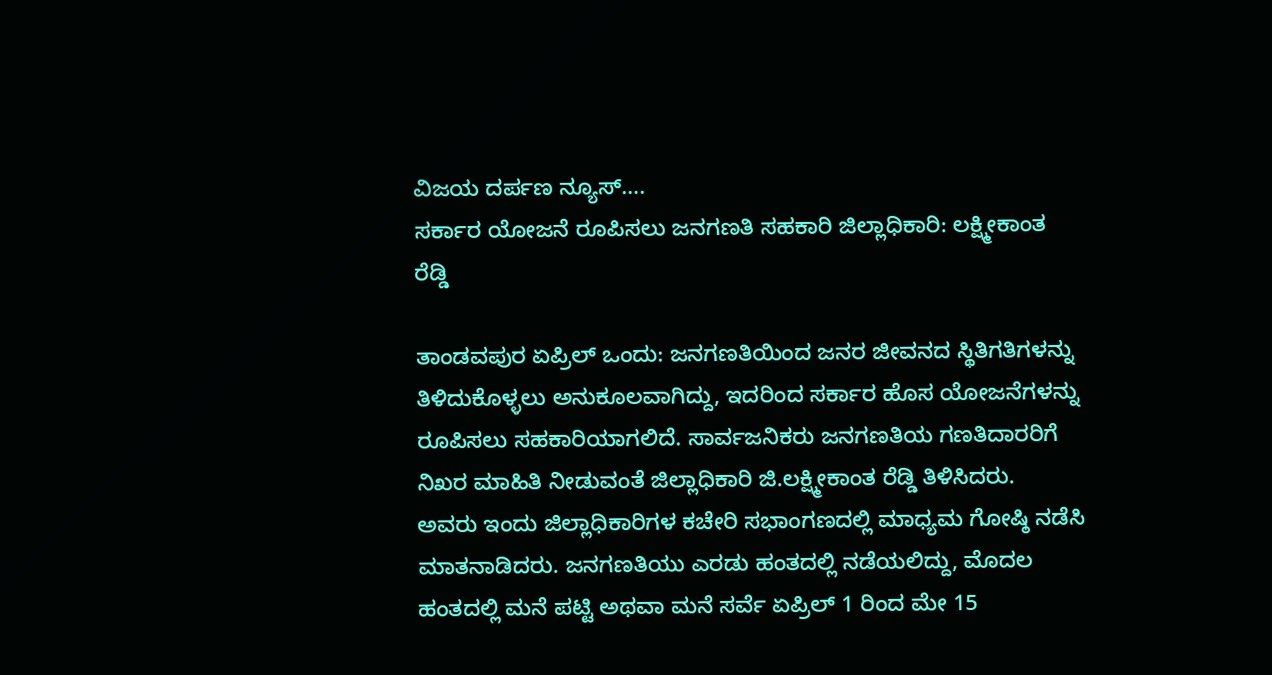ವಿಜಯ ದರ್ಪಣ ನ್ಯೂಸ್….
ಸರ್ಕಾರ ಯೋಜನೆ ರೂಪಿಸಲು ಜನಗಣತಿ ಸಹಕಾರಿ ಜಿಲ್ಲಾಧಿಕಾರಿ: ಲಕ್ಷ್ಮೀಕಾಂತ ರೆಡ್ಡಿ

ತಾಂಡವಪುರ ಏಪ್ರಿಲ್ ಒಂದು: ಜನಗಣತಿಯಿಂದ ಜನರ ಜೀವನದ ಸ್ಥಿತಿಗತಿಗಳನ್ನು ತಿಳಿದುಕೊಳ್ಳಲು ಅನುಕೂಲವಾಗಿದ್ದು, ಇದರಿಂದ ಸರ್ಕಾರ ಹೊಸ ಯೋಜನೆಗಳನ್ನು ರೂಪಿಸಲು ಸಹಕಾರಿಯಾಗಲಿದೆ. ಸಾರ್ವಜನಿಕರು ಜನಗಣತಿಯ ಗಣತಿದಾರರಿಗೆ ನಿಖರ ಮಾಹಿತಿ ನೀಡುವಂತೆ ಜಿಲ್ಲಾಧಿಕಾರಿ ಜಿ.ಲಕ್ಷ್ಮೀಕಾಂತ ರೆಡ್ಡಿ ತಿಳಿಸಿದರು.
ಅವರು ಇಂದು ಜಿಲ್ಲಾಧಿಕಾರಿಗಳ ಕಚೇರಿ ಸಭಾಂಗಣದಲ್ಲಿ ಮಾಧ್ಯಮ ಗೋಷ್ಠಿ ನಡೆಸಿ ಮಾತನಾಡಿದರು. ಜನಗಣತಿಯು ಎರಡು ಹಂತದಲ್ಲಿ ನಡೆಯಲಿದ್ದು, ಮೊದಲ ಹಂತದಲ್ಲಿ ಮನೆ ಪಟ್ಟಿ ಅಥವಾ ಮನೆ ಸರ್ವೆ ಏಪ್ರಿಲ್ 1 ರಿಂದ ಮೇ 15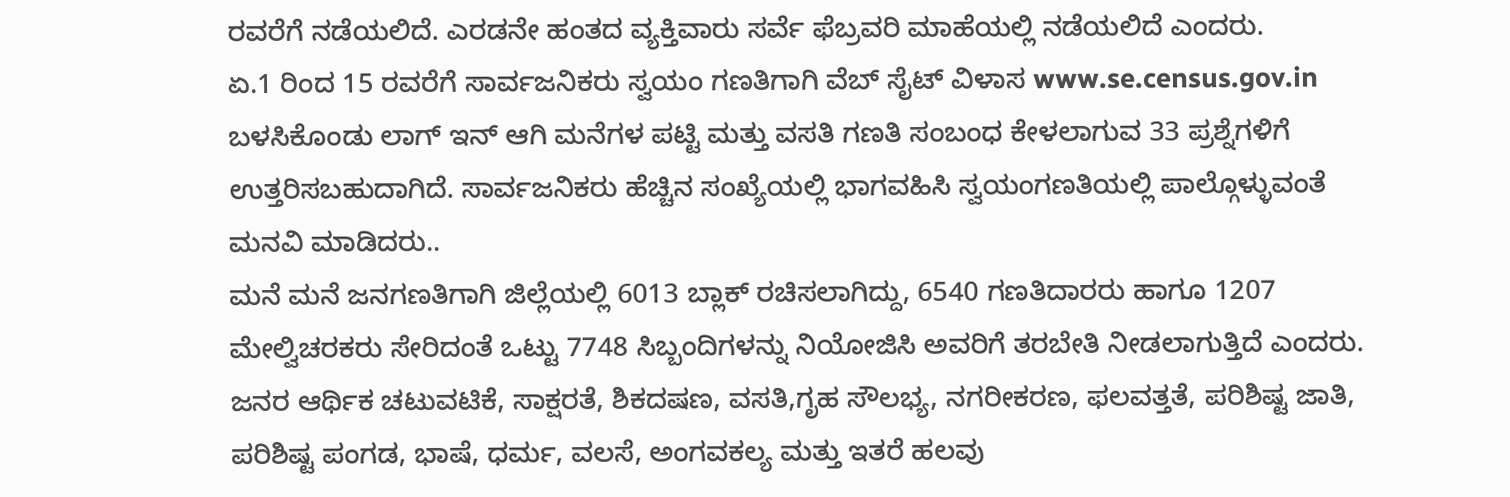ರವರೆಗೆ ನಡೆಯಲಿದೆ. ಎರಡನೇ ಹಂತದ ವ್ಯಕ್ತಿವಾರು ಸರ್ವೆ ಫೆಬ್ರವರಿ ಮಾಹೆಯಲ್ಲಿ ನಡೆಯಲಿದೆ ಎಂದರು.
ಏ.1 ರಿಂದ 15 ರವರೆಗೆ ಸಾರ್ವಜನಿಕರು ಸ್ವಯಂ ಗಣತಿಗಾಗಿ ವೆಬ್ ಸೈಟ್ ವಿಳಾಸ www.se.census.gov.in ಬಳಸಿಕೊಂಡು ಲಾಗ್ ಇನ್ ಆಗಿ ಮನೆಗಳ ಪಟ್ಟಿ ಮತ್ತು ವಸತಿ ಗಣತಿ ಸಂಬಂಧ ಕೇಳಲಾಗುವ 33 ಪ್ರಶ್ನೆಗಳಿಗೆ ಉತ್ತರಿಸಬಹುದಾಗಿದೆ. ಸಾರ್ವಜನಿಕರು ಹೆಚ್ಚಿನ ಸಂಖ್ಯೆಯಲ್ಲಿ ಭಾಗವಹಿಸಿ ಸ್ವಯಂಗಣತಿಯಲ್ಲಿ ಪಾಲ್ಗೊಳ್ಳುವಂತೆ ಮನವಿ ಮಾಡಿದರು..
ಮನೆ ಮನೆ ಜನಗಣತಿಗಾಗಿ ಜಿಲ್ಲೆಯಲ್ಲಿ 6013 ಬ್ಲಾಕ್ ರಚಿಸಲಾಗಿದ್ದು, 6540 ಗಣತಿದಾರರು ಹಾಗೂ 1207 ಮೇಲ್ವಿಚರಕರು ಸೇರಿದಂತೆ ಒಟ್ಟು 7748 ಸಿಬ್ಬಂದಿಗಳನ್ನು ನಿಯೋಜಿಸಿ ಅವರಿಗೆ ತರಬೇತಿ ನೀಡಲಾಗುತ್ತಿದೆ ಎಂದರು. ಜನರ ಆರ್ಥಿಕ ಚಟುವಟಿಕೆ, ಸಾಕ್ಷರತೆ, ಶಿಕದಷಣ, ವಸತಿ,ಗೃಹ ಸೌಲಭ್ಯ, ನಗರೀಕರಣ, ಫಲವತ್ತತೆ, ಪರಿಶಿಷ್ಟ ಜಾತಿ, ಪರಿಶಿಷ್ಟ ಪಂಗಡ, ಭಾಷೆ, ಧರ್ಮ, ವಲಸೆ, ಅಂಗವಕಲ್ಯ ಮತ್ತು ಇತರೆ ಹಲವು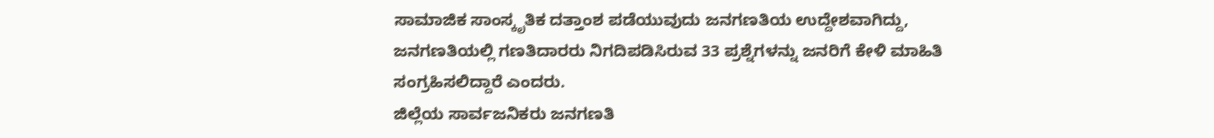ಸಾಮಾಜಿಕ ಸಾಂಸ್ಕೃತಿಕ ದತ್ತಾಂಶ ಪಡೆಯುವುದು ಜನಗಣತಿಯ ಉದ್ದೇಶವಾಗಿದ್ದು, ಜನಗಣತಿಯಲ್ಲಿ ಗಣತಿದಾರರು ನಿಗದಿಪಡಿಸಿರುವ 33 ಪ್ರಶ್ನೆಗಳನ್ನು ಜನರಿಗೆ ಕೇಳಿ ಮಾಹಿತಿ ಸಂಗ್ರಹಿಸಲಿದ್ದಾರೆ ಎಂದರು.
ಜಿಲ್ಲೆಯ ಸಾರ್ವಜನಿಕರು ಜನಗಣತಿ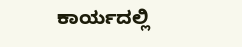ಕಾರ್ಯದಲ್ಲಿ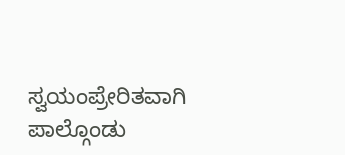ಸ್ವಯಂಪ್ರೇರಿತವಾಗಿ ಪಾಲ್ಗೊಂಡು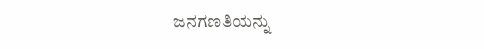ಜನಗಣತಿಯನ್ನು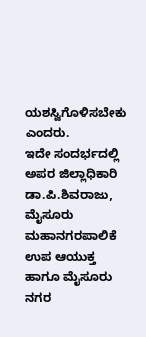ಯಶಸ್ವಿಗೊಳಿಸಬೇಕು ಎಂದರು.
ಇದೇ ಸಂದರ್ಭದಲ್ಲಿ ಅಪರ ಜಿಲ್ಲಾಧಿಕಾರಿ ಡಾ.ಪಿ.ಶಿವರಾಜು, ಮೈಸೂರು ಮಹಾನಗರಪಾಲಿಕೆ ಉಪ ಆಯುಕ್ತ ಹಾಗೂ ಮೈಸೂರು ನಗರ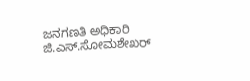ಜನಗಣತಿ ಅಧಿಕಾರಿ ಜಿ.ಎಸ್.ಸೋಮಶೇಖರ್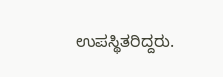ಉಪಸ್ಥಿತರಿದ್ದರು.